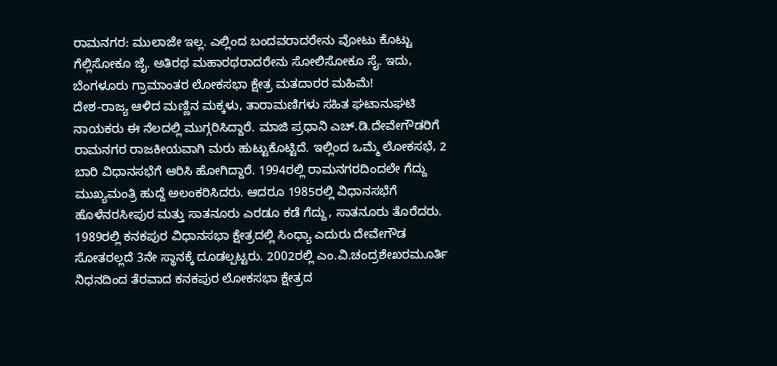ರಾಮನಗರ: ಮುಲಾಜೇ ಇಲ್ಲ. ಎಲ್ಲಿಂದ ಬಂದವರಾದರೇನು ವೋಟು ಕೊಟ್ಟು ಗೆಲ್ಲಿಸೋಕೂ ಜೈ. ಅತಿರಥ ಮಹಾರಥರಾದರೇನು ಸೋಲಿಸೋಕೂ ಸೈ. ಇದು, ಬೆಂಗಳೂರು ಗ್ರಾಮಾಂತರ ಲೋಕಸಭಾ ಕ್ಷೇತ್ರ ಮತದಾರರ ಮಹಿಮೆ!
ದೇಶ-ರಾಜ್ಯ ಆಳಿದ ಮಣ್ಣಿನ ಮಕ್ಕಳು, ತಾರಾಮಣಿಗಳು ಸಹಿತ ಘಟಾನುಘಟಿ ನಾಯಕರು ಈ ನೆಲದಲ್ಲಿ ಮುಗ್ಗರಿಸಿದ್ದಾರೆ. ಮಾಜಿ ಪ್ರಧಾನಿ ಎಚ್.ಡಿ.ದೇವೇಗೌಡರಿಗೆ ರಾಮನಗರ ರಾಜಕೀಯವಾಗಿ ಮರು ಹುಟ್ಟುಕೊಟ್ಟಿದೆ. ಇಲ್ಲಿಂದ ಒಮ್ಮೆ ಲೋಕಸಭೆ, 2 ಬಾರಿ ವಿಧಾನಸಭೆಗೆ ಆರಿಸಿ ಹೋಗಿದ್ದಾರೆ. 1994ರಲ್ಲಿ ರಾಮನಗರದಿಂದಲೇ ಗೆದ್ದು ಮುಖ್ಯಮಂತ್ರಿ ಹುದ್ದೆ ಅಲಂಕರಿಸಿದರು. ಆದರೂ 1985ರಲ್ಲಿ ವಿಧಾನಸಭೆಗೆ ಹೊಳೆನರಸೀಪುರ ಮತ್ತು ಸಾತನೂರು ಎರಡೂ ಕಡೆ ಗೆದ್ದು, ಸಾತನೂರು ತೊರೆದರು.
1989ರಲ್ಲಿ ಕನಕಪುರ ವಿಧಾನಸಭಾ ಕ್ಷೇತ್ರದಲ್ಲಿ ಸಿಂಧ್ಯಾ ಎದುರು ದೇವೇಗೌಡ ಸೋತರಲ್ಲದೆ 3ನೇ ಸ್ಥಾನಕ್ಕೆ ದೂಡಲ್ಪಟ್ಟರು. 2002ರಲ್ಲಿ ಎಂ.ವಿ.ಚಂದ್ರಶೇಖರಮೂರ್ತಿ ನಿಧನದಿಂದ ತೆರವಾದ ಕನಕಪುರ ಲೋಕಸಭಾ ಕ್ಷೇತ್ರದ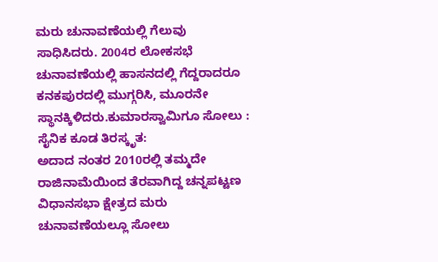ಮರು ಚುನಾವಣೆಯಲ್ಲಿ ಗೆಲುವು ಸಾಧಿಸಿದರು. 2004ರ ಲೋಕಸಭೆ ಚುನಾವಣೆಯಲ್ಲಿ ಹಾಸನದಲ್ಲಿ ಗೆದ್ದರಾದರೂ ಕನಕಪುರದಲ್ಲಿ ಮುಗ್ಗರಿಸಿ, ಮೂರನೇ ಸ್ಥಾನಕ್ಕಿಳಿದರು.ಕುಮಾರಸ್ವಾಮಿಗೂ ಸೋಲು :
ಸೈನಿಕ ಕೂಡ ತಿರಸ್ಕೃತ:
ಅದಾದ ನಂತರ 2010ರಲ್ಲಿ ತಮ್ಮದೇ ರಾಜಿನಾಮೆಯಿಂದ ತೆರವಾಗಿದ್ದ ಚನ್ನಪಟ್ಟಣ ವಿಧಾನಸಭಾ ಕ್ಷೇತ್ರದ ಮರು ಚುನಾವಣೆಯಲ್ಲೂ ಸೋಲು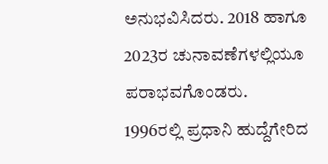ಅನುಭವಿಸಿದರು. 2018 ಹಾಗೂ 2023ರ ಚುನಾವಣೆಗಳಲ್ಲಿಯೂ ಪರಾಭವಗೊಂಡರು.
1996ರಲ್ಲಿ ಪ್ರಧಾನಿ ಹುದ್ದೆಗೇರಿದ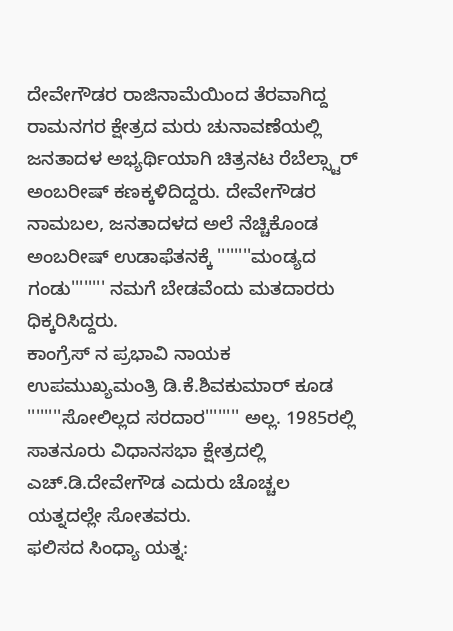ದೇವೇಗೌಡರ ರಾಜಿನಾಮೆಯಿಂದ ತೆರವಾಗಿದ್ದ ರಾಮನಗರ ಕ್ಷೇತ್ರದ ಮರು ಚುನಾವಣೆಯಲ್ಲಿ ಜನತಾದಳ ಅಭ್ಯರ್ಥಿಯಾಗಿ ಚಿತ್ರನಟ ರೆಬೆಲ್ಸ್ಟಾರ್ ಅಂಬರೀಷ್ ಕಣಕ್ಕಳಿದಿದ್ದರು. ದೇವೇಗೌಡರ ನಾಮಬಲ, ಜನತಾದಳದ ಅಲೆ ನೆಚ್ಚಿಕೊಂಡ ಅಂಬರೀಷ್ ಉಡಾಫೆತನಕ್ಕೆ ''''''''ಮಂಡ್ಯದ ಗಂಡು'''''''' ನಮಗೆ ಬೇಡವೆಂದು ಮತದಾರರು ಧಿಕ್ಕರಿಸಿದ್ದರು.
ಕಾಂಗ್ರೆಸ್ ನ ಪ್ರಭಾವಿ ನಾಯಕ ಉಪಮುಖ್ಯಮಂತ್ರಿ ಡಿ.ಕೆ.ಶಿವಕುಮಾರ್ ಕೂಡ ''''''''ಸೋಲಿಲ್ಲದ ಸರದಾರ'''''''' ಅಲ್ಲ. 1985ರಲ್ಲಿ ಸಾತನೂರು ವಿಧಾನಸಭಾ ಕ್ಷೇತ್ರದಲ್ಲಿ ಎಚ್.ಡಿ.ದೇವೇಗೌಡ ಎದುರು ಚೊಚ್ಚಲ ಯತ್ನದಲ್ಲೇ ಸೋತವರು.
ಫಲಿಸದ ಸಿಂಧ್ಯಾ ಯತ್ನ: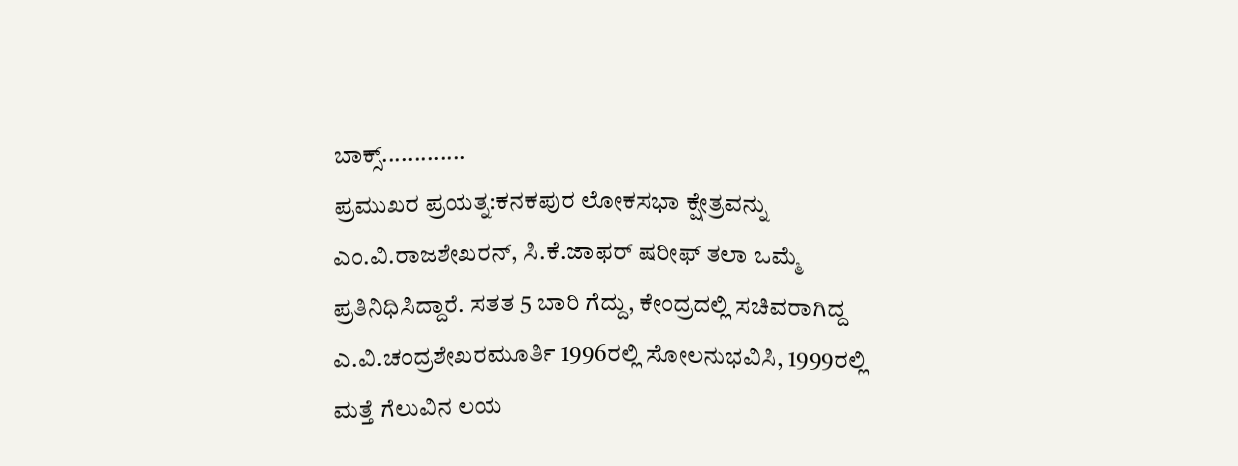ಬಾಕ್ಸ್.............
ಪ್ರಮುಖರ ಪ್ರಯತ್ನ:ಕನಕಪುರ ಲೋಕಸಭಾ ಕ್ಷೇತ್ರವನ್ನು ಎಂ.ವಿ.ರಾಜಶೇಖರನ್, ಸಿ.ಕೆ.ಜಾಫರ್ ಷರೀಫ್ ತಲಾ ಒಮ್ಮೆ ಪ್ರತಿನಿಧಿಸಿದ್ದಾರೆ. ಸತತ 5 ಬಾರಿ ಗೆದ್ದು, ಕೇಂದ್ರದಲ್ಲಿ ಸಚಿವರಾಗಿದ್ದ ಎ.ವಿ.ಚಂದ್ರಶೇಖರಮೂರ್ತಿ 1996ರಲ್ಲಿ ಸೋಲನುಭವಿಸಿ, 1999ರಲ್ಲಿ ಮತ್ತೆ ಗೆಲುವಿನ ಲಯ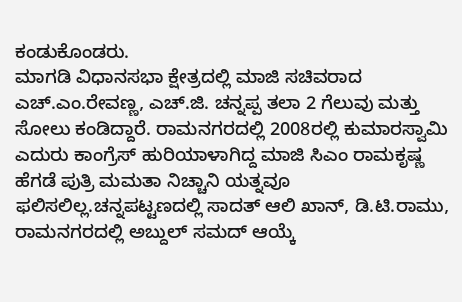ಕಂಡುಕೊಂಡರು.
ಮಾಗಡಿ ವಿಧಾನಸಭಾ ಕ್ಷೇತ್ರದಲ್ಲಿ ಮಾಜಿ ಸಚಿವರಾದ ಎಚ್.ಎಂ.ರೇವಣ್ಣ, ಎಚ್.ಜಿ. ಚನ್ನಪ್ಪ ತಲಾ 2 ಗೆಲುವು ಮತ್ತು ಸೋಲು ಕಂಡಿದ್ದಾರೆ. ರಾಮನಗರದಲ್ಲಿ 2008ರಲ್ಲಿ ಕುಮಾರಸ್ವಾಮಿ ಎದುರು ಕಾಂಗ್ರೆಸ್ ಹುರಿಯಾಳಾಗಿದ್ದ ಮಾಜಿ ಸಿಎಂ ರಾಮಕೃಷ್ಣ ಹೆಗಡೆ ಪುತ್ರಿ ಮಮತಾ ನಿಚ್ಚಾನಿ ಯತ್ನವೂ ಫಲಿಸಲಿಲ್ಲ.ಚನ್ನಪಟ್ಟಣದಲ್ಲಿ ಸಾದತ್ ಆಲಿ ಖಾನ್, ಡಿ.ಟಿ.ರಾಮು, ರಾಮನಗರದಲ್ಲಿ ಅಬ್ದುಲ್ ಸಮದ್ ಆಯ್ಕೆ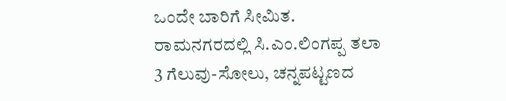ಒಂದೇ ಬಾರಿಗೆ ಸೀಮಿತ. ರಾಮನಗರದಲ್ಲಿ ಸಿ.ಎಂ.ಲಿಂಗಪ್ಪ ತಲಾ 3 ಗೆಲುವು-ಸೋಲು, ಚನ್ನಪಟ್ಟಣದ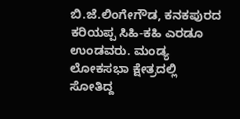ಬಿ.ಜೆ.ಲಿಂಗೇಗೌಡ, ಕನಕಪುರದ ಕರಿಯಪ್ಪ ಸಿಹಿ-ಕಹಿ ಎರಡೂ ಉಂಡವರು. ಮಂಡ್ಯ ಲೋಕಸಭಾ ಕ್ಷೇತ್ರದಲ್ಲಿ ಸೋತಿದ್ದ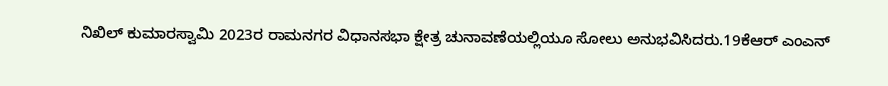ನಿಖಿಲ್ ಕುಮಾರಸ್ವಾಮಿ 2023ರ ರಾಮನಗರ ವಿಧಾನಸಭಾ ಕ್ಷೇತ್ರ ಚುನಾವಣೆಯಲ್ಲಿಯೂ ಸೋಲು ಅನುಭವಿಸಿದರು.19ಕೆಆರ್ ಎಂಎನ್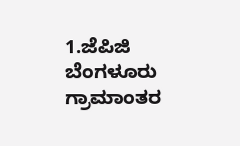1.ಜೆಪಿಜಿ
ಬೆಂಗಳೂರು ಗ್ರಾಮಾಂತರ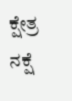ಕ್ಷೇತ್ರ ನಕ್ಷೆ